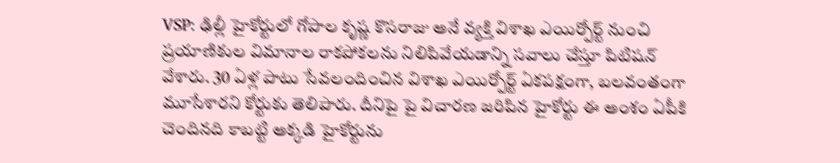VSP: ఢిల్లీ హైకోర్టులో గోపాల కృష్ణ కొసరాజు అనే వ్యక్తి విశాఖ ఎయిర్పోర్ట్ నుంచి ప్రయాణికుల విమానాల రాకపోకలను నిలిపివేయడాన్ని సవాలు చేస్తూ పిటిషన్ వేశారు. 30 ఏళ్ల పాటు సేవలందించిన విశాఖ ఎయిర్పోర్ట్ ఏకపక్షంగా, బలవంతంగా మూసేశారని కోర్టుకు తెలిపారు. దీనిపై పై విచారణ జరిపిన హైకోర్టు ఈ అంశం ఏపీకి చెందినది కాబట్టి అక్కడి హైకోర్టును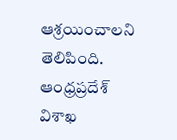ఆశ్రయించాలని తెలిపింది.
ఆంధ్రప్రదేశ్
విశాఖ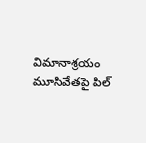విమానాశ్రయం మూసివేతపై పిల్